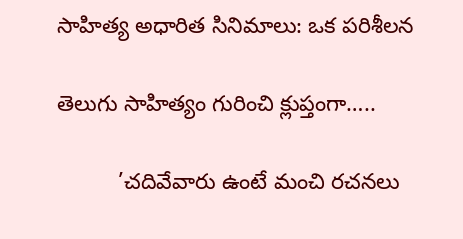సాహిత్య అధారిత సినిమాలు: ఒక పరిశీలన

తెలుగు సాహిత్యం గురించి క్లుప్తంగా…..

          ’చదివేవారు ఉంటే మంచి రచనలు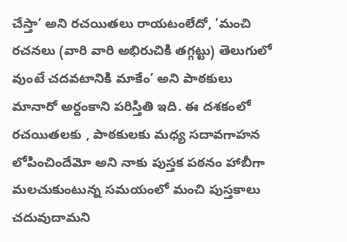చేస్తా’ అని రచయితలు రాయటంలేదో, ’మంచి రచనలు (వారి వారి అభిరుచికి తగ్గట్టు) తెలుగులో వుంటే చదవటానికి మాకేం’ అని పాఠకులు మానారో అర్దంకాని పరిస్తితి ఇది. ఈ దశకంలో రచయితలకు , పాఠకులకు మధ్య సదావగాహన లోపించిందేమో అని నాకు పుస్తక పఠనం హాబీగా మలచుకుంటున్న సమయంలో మంచి పుస్తకాలు చదువుదామని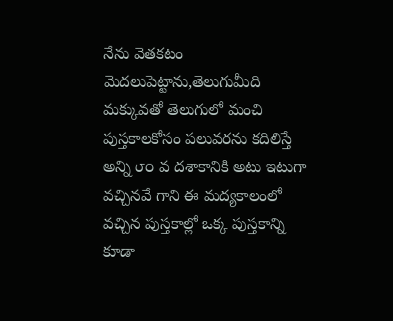నేను వెతకటం మెదలుపెట్టాను,తెలుగుమీది మక్కువతో తెలుగులో మంచి పుస్తకాలకోసం పలువరను కదిలిస్తే అన్ని ౮౦ వ దశాకానికి అటు ఇటుగా వచ్చినవే గాని ఈ మద్యకాలంలో వచ్చిన పుస్తకాల్లో ఒక్క పుస్తకాన్ని కూడా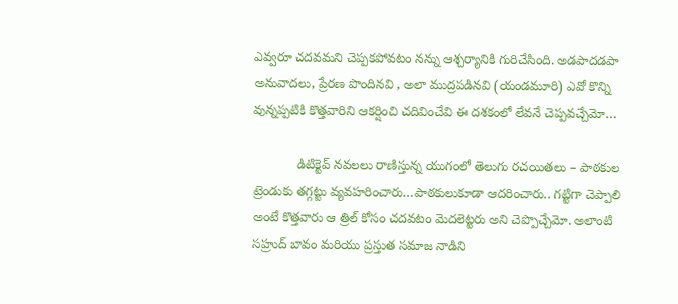ఎవ్వరూ చదవమని చెప్పకపోవటం నన్ను ఆశ్చర్యానికి గురిచేసింది. అడపాదడపా అనువాదలు, ప్రేరణ పొందినవి , అలా ముద్రపడినవి (యండమూరి) ఎవో కొన్ని వున్నప్పటికి కొత్తవారిని ఆకర్షించి చదివించేవి ఈ దశకంలో లేవనే చెప్పవచ్చేమో…

            డిటిక్టెవ్ నవలలు రాణిస్తున్న యుగంలో తెలుగు రచయితలు – పాఠకుల ట్రెండుకు తగ్గట్టు వ్యవహరించారు…పాఠకులుకూడా ఆదరించారు.. గట్టిగా చెప్పాలి అంటే కొత్తవారు ఆ త్రిల్ కోసం చదవటం మెదలెట్టరు అని చెప్పొచ్చేమో. అలాంటి సహ్రుద్ బావం మరియు ప్రస్తుత సమాజ నాడిని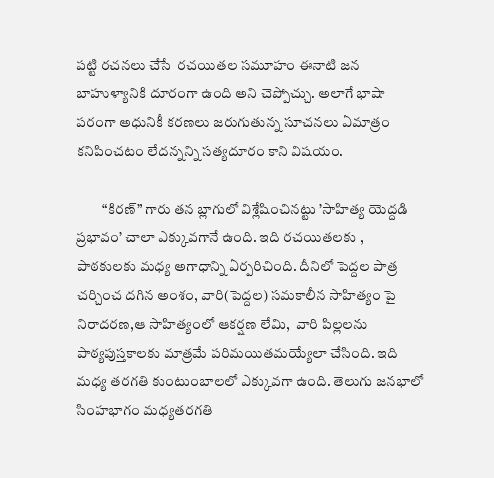పట్టి రచనలు చేసే  రచయితల సమూహం ఈనాటి జన బాహుళ్యానికి దూరంగా ఉంది అని చెప్పోచ్చు. అలాగే భాషా పరంగా అధునికీ కరణలు జరుగుతున్న సూచనలు ఏమాత్రం కనిపించటం లేదన్నన్ని సత్యదూరం కాని విషయం.

         “కిరణ్” గారు తన బ్లాగులో విశ్లేషించినట్టు ’సాహిత్య యెద్దడి ప్రభావం’ చాలా ఎక్కువగానే ఉంది. ఇది రచయితలకు , పాఠకులకు మధ్య అగాధాన్ని ఏర్పరిచింది. దీనిలో పెద్దల పాత్ర చర్చించ దగిన అంశం, వారి(పెద్దల) సమకాలీన సాహిత్యం పై నిరాదరణ,ఆ సాహిత్యంలో ఆకర్షణ లేమి,  వారి పిల్లలను పాఠ్యపుస్తకాలకు మాత్రమే పరిమయితమయ్యేలా చేసింది. ఇది మధ్య తరగతి కుంటుంబాలలో ఎక్కువగా ఉంది. తెలుగు జనభాలో సింహభాగం మధ్యతరగతి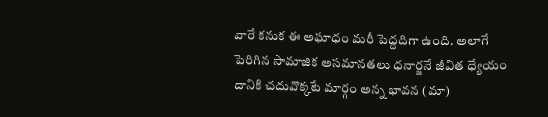వారే కనుక ఈ అఘాధం మరీ పెద్దదిగా ఉంది. అలాగే పెరిగిన సామాజిక అసమానతలు ధనార్జనే జీవిత ధ్యేయం దానికి చదువొక్కటే మార్గం అన్న భావన (మా)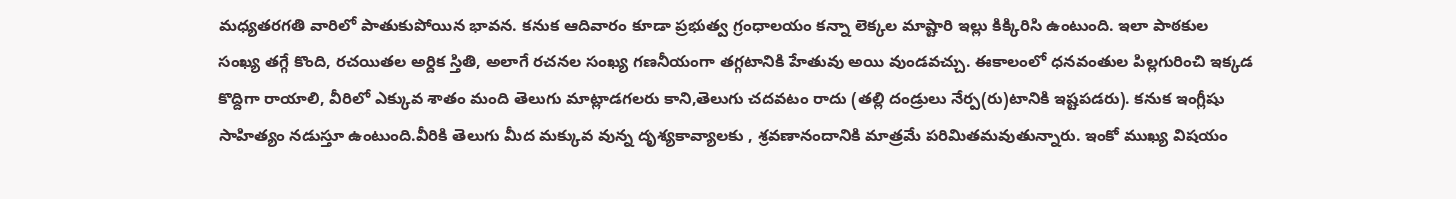మధ్యతరగతి వారిలో పాతుకుపోయిన భావన. కనుక ఆదివారం కూడా ప్రభుత్వ గ్రంధాలయం కన్నా లెక్కల మాష్టారి ఇల్లు కిక్కిరిసి ఉంటుంది. ఇలా పాఠకుల సంఖ్య తగ్గే కొంది, రచయితల అర్దిక స్తితి, అలాగే రచనల సంఖ్య గణనీయంగా తగ్గటానికి హేతువు అయి వుండవచ్చు. ఈకాలంలో ధనవంతుల పిల్లగురించి ఇక్కడ కొద్దిగా రాయాలి, వీరిలో ఎక్కువ శాతం మంది తెలుగు మాట్లాడగలరు కాని,తెలుగు చదవటం రాదు (తల్లి దండ్రులు నేర్ప(రు)టానికి ఇష్టపడరు). కనుక ఇంగ్లీషు సాహిత్యం నడుస్తూ ఉంటుంది.వీరికి తెలుగు మీద మక్కువ వున్న దృశ్యకావ్యాలకు , శ్రవణానందానికి మాత్రమే పరిమితమవుతున్నారు. ఇంకో ముఖ్య విషయం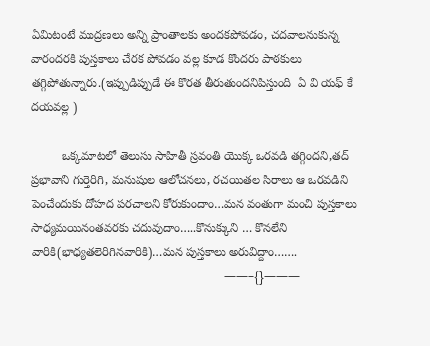ఏమిటంటే ముద్రణలు అన్ని ప్రాంతాలకు అందకపోవడం, చదవాలనుకున్న వారందరకి పుస్తకాలు చేరక పోవడం వల్ల కూడ కొందరు పాఠకులు తగ్గిపోతున్నారు.(ఇప్పుడిప్పుడే ఈ కొరత తీరుతుందనిపిస్తుంది  ఏ వి యఫ్ కే దయవల్ల )

         ఒక్కమాటలో తెలుసు సాహితీ స్రవంతి యొక్క ఒరవడి తగ్గిందని,తద్ ప్రభావాని గుర్తెరిగి, మనుషుల ఆలోచనలు, రచయితల సిరాలు ఆ ఒరవడిని పెంచేందుకు దోహద పరచాలని కోరుకుందాం…మన వంతుగా మంచి పుస్తకాలు సాధ్యమయినంతవరకు చదువుదాం…..కొనుక్కుని … కొనలేని వారికి(భాధ్యతలెరిగినవారికి)…మన పుస్తకాలు అరువిద్దాం…….
                                                         ——–{}———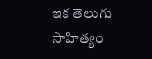ఇక తెలుగు సాహిత్యం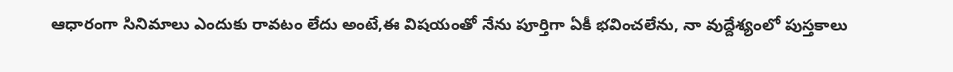ఆధారంగా సినిమాలు ఎందుకు రావటం లేదు అంటే,ఈ విషయంతో నేను పూర్తిగా ఏకీ భవించలేను, నా వుద్దేశ్యంలో పుస్తకాలు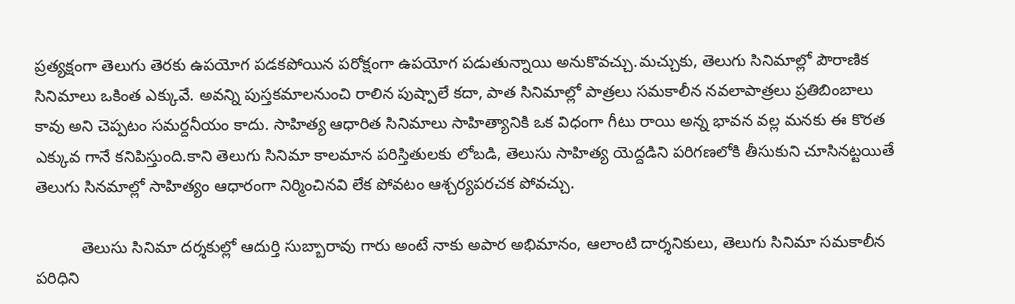ప్రత్యక్షంగా తెలుగు తెరకు ఉపయోగ పడకపోయిన పరోక్షంగా ఉపయోగ పడుతున్నాయి అనుకొవచ్చు.మచ్చుకు, తెలుగు సినిమాల్లో పౌరాణిక సినిమాలు ఒకింత ఎక్కువే. అవన్ని పుస్తకమాలనుంచి రాలిన పుష్పాలే కదా, పాత సినిమాల్లో పాత్రలు సమకాలీన నవలాపాత్రలు ప్రతిబింబాలు కావు అని చెప్పటం సమర్దనీయం కాదు. సాహిత్య ఆధారిత సినిమాలు సాహిత్యానికి ఒక విధంగా గీటు రాయి అన్న భావన వల్ల మనకు ఈ కొరత ఎక్కువ గానే కనిపిస్తుంది.కాని తెలుగు సినిమా కాలమాన పరిస్తితులకు లోబడి, తెలుసు సాహిత్య యెద్దడిని పరిగణలోకి తీసుకుని చూసినట్టయితే తెలుగు సినమాల్లో సాహిత్యం ఆధారంగా నిర్మించినవి లేక పోవటం ఆశ్చర్యపరచక పోవచ్చు.

          తెలుసు సినిమా దర్శకుల్లో ఆదుర్తి సుబ్బారావు గారు అంటే నాకు అపార అభిమానం, ఆలాంటి దార్శనికులు, తెలుగు సినిమా సమకాలీన పరిధిని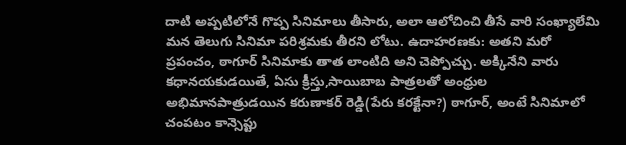దాటి అప్పటిలోనే గొప్ప సినిమాలు తీసారు, అలా ఆలోచించి తీసే వారి సంఖ్యాలేమి మన తెలుగు సినిమా పరిశ్రమకు తీరని లోటు. ఉదాహరణకు: అతని మరో ప్రపంచం, ఠాగూర్ సినిమాకు తాత లాంటిది అని చెప్పోచ్చు. అక్కినేని వారు కధానయకుడయితే, ఏసు క్రీస్తు,సాయిబాబ పాత్రలతో అంధ్రుల అభిమానపాత్రుడయిన కరుణాకర్ రెడ్డి(పేరు కరక్టేనా?) ఠాగూర్, అంటే సినిమాలో చంపటం కాన్సెప్టు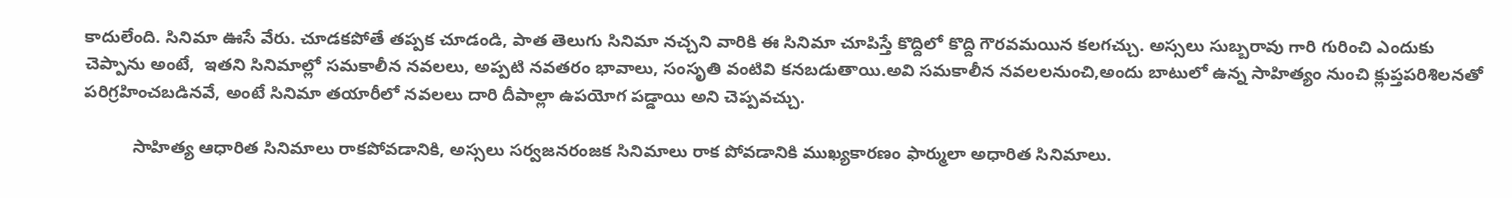కాదులేంది. సినిమా ఊసే వేరు. చూడకపోతే తప్పక చూడండి, పాత తెలుగు సినిమా నచ్చని వారికి ఈ సినిమా చూపిస్తే కొద్దిలో కొద్ది గౌరవమయిన కలగచ్చు. అస్సలు సుబ్బరావు గారి గురించి ఎందుకు చెప్పాను అంటే,  ఇతని సినిమాల్లో సమకాలీన నవలలు, అప్పటి నవతరం భావాలు, సంసృతి వంటివి కనబడుతాయి.అవి సమకాలీన నవలలనుంచి,అందు బాటులో ఉన్న సాహిత్యం నుంచి క్లుప్తపరిశిలనతో పరిగ్రహించబడినవే, అంటే సినిమా తయారీలో నవలలు దారి దీపాల్లా ఉపయోగ పడ్డాయి అని చెప్పవచ్చు.

          సాహిత్య ఆధారిత సినిమాలు రాకపోవడానికి, అస్సలు సర్వజనరంజక సినిమాలు రాక పోవడానికి ముఖ్యకారణం ఫార్ములా అధారిత సినిమాలు.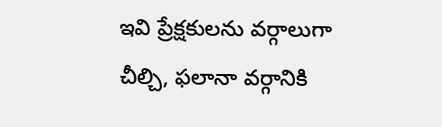ఇవి ప్రేక్షకులను వర్గాలుగా చీల్చి, ఫలానా వర్గానికి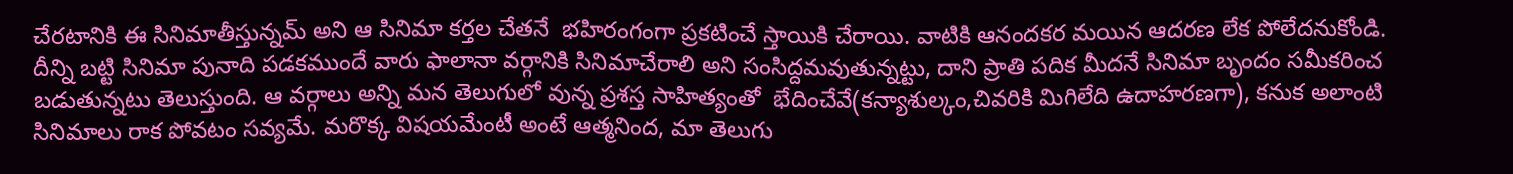చేరటానికి ఈ సినిమాతీస్తున్నమ్ అని ఆ సినిమా కర్తల చేతనే  భహిరంగంగా ప్రకటించే స్తాయికి చేరాయి. వాటికి ఆనందకర మయిన ఆదరణ లేక పోలేదనుకోండి. దీన్ని బట్టి సినిమా పునాది పడకముందే వారు ఫాలానా వర్గానికి సినిమాచేరాలి అని సంసిద్దమవుతున్నట్టు, దాని ప్రాతి పదిక మీదనే సినిమా బృందం సమీకరించ బడుతున్నటు తెలుస్తుంది. ఆ వర్గాలు అన్ని మన తెలుగులో వున్న ప్రశస్త సాహిత్యంతో  భేదించేవే(కన్యాశుల్కం,చివరికి మిగిలేది ఉదాహరణగా), కనుక అలాంటి సినిమాలు రాక పోవటం సవ్యమే. మరొక్క విషయమేంటీ అంటే ఆత్మనింద, మా తెలుగు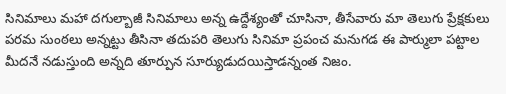సినిమాలు మహా దగుల్బాజీ సినిమాలు అన్న ఉద్దేశ్యంతో చూసినా, తీసేవారు మా తెలుగు ప్రేక్షకులు పరమ సుంఠలు అన్నట్టు తీసినా తదుపరి తెలుగు సినిమా ప్రపంచ మనుగడ ఈ పార్ములా పట్టాల మీదనే నడుస్తుంది అన్నది తూర్పున సూర్యుడుదయిస్తాడన్నంత నిజం.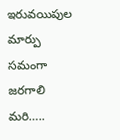ఇరువయిపుల మార్పు సమంగా జరగాలి మరి…..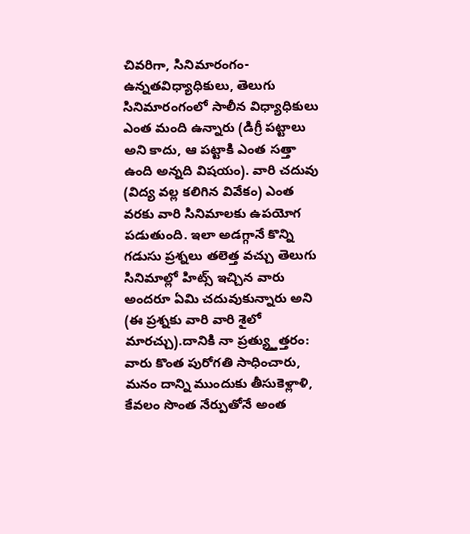చివరిగా, సినిమారంగం- ఉన్నతవిధ్యాధికులు, తెలుగు సినిమారంగంలో సాలీన విధ్యాధికులు ఎంత మంది ఉన్నారు (డిగ్రీ పట్టాలు అని కాదు, ఆ పట్టాకి ఎంత సత్తా ఉంది అన్నది విషయం). వారి చదువు (విద్య వల్ల కలిగిన వివేకం) ఎంత వరకు వారి సినిమాలకు ఉపయోగ పడుతుంది. ఇలా అడగ్గానే కొన్ని గడుసు ప్రశ్నలు తలెత్త వచ్చు తెలుగు సినిమాల్లో హిట్స్ ఇచ్చిన వారు అందరూ ఏమి చదువుకున్నారు అని (ఈ ప్రశ్నకు వారి వారి శైలో మారచ్చు).దానికి నా ప్రత్య్త్తుత్తరం: వారు కొంత పురోగతి సాధించారు, మనం దాన్ని ముందుకు తీసుకెళ్లాళి, కేవలం సొంత నేర్పుతోనే అంత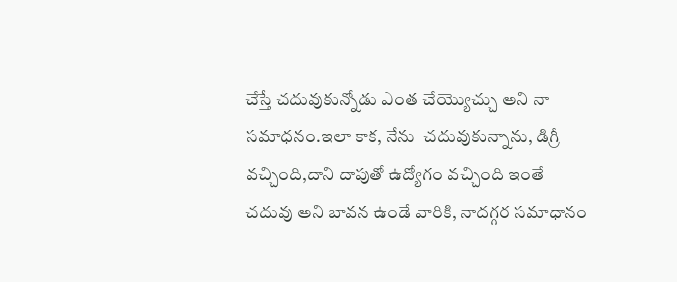చేస్తే చదువుకున్నోడు ఎంత చేయ్యొచ్చు అని నా సమాధనం.ఇలా కాక, నేను  చదువుకున్నాను, డిగ్రీ వచ్చింది,దాని దాపుతో ఉద్యోగం వచ్చింది ఇంతే చదువు అని బావన ఉండే వారికి, నాదగ్గర సమాధానం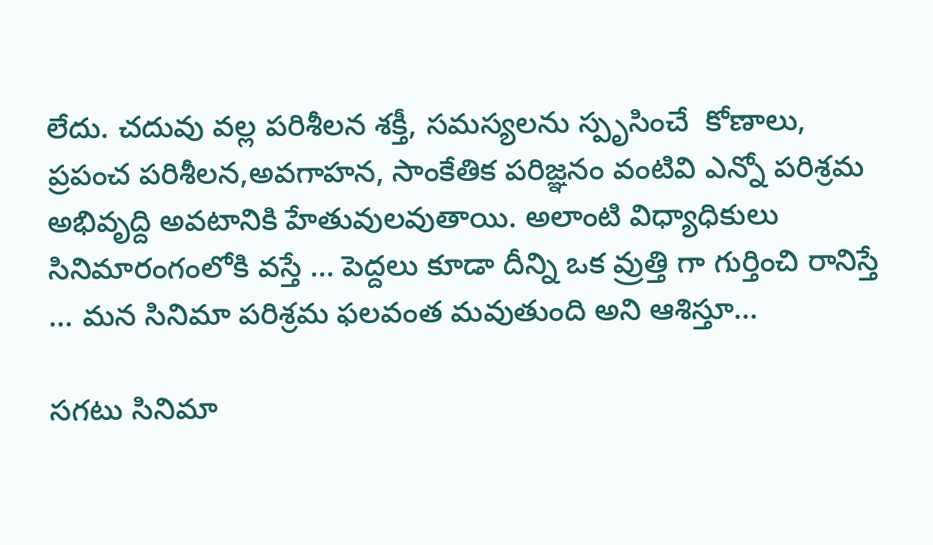లేదు. చదువు వల్ల పరిశీలన శక్తీ, సమస్యలను స్పృసించే  కోణాలు, ప్రపంచ పరిశీలన,అవగాహన, సాంకేతిక పరిజ్ఞనం వంటివి ఎన్నో పరిశ్రమ అభివృద్ది అవటానికి హేతువులవుతాయి. అలాంటి విధ్యాధికులు సినిమారంగంలోకి వస్తే … పెద్దలు కూడా దీన్ని ఒక వ్రుత్తి గా గుర్తించి రానిస్తే … మన సినిమా పరిశ్రమ ఫలవంత మవుతుంది అని ఆశిస్తూ…

సగటు సినిమా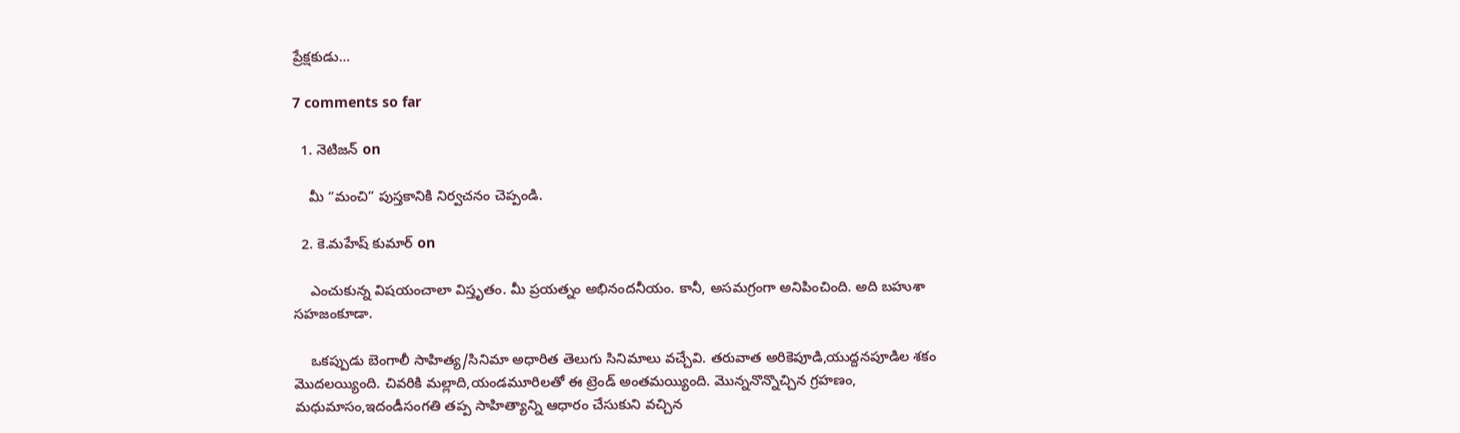ప్రేక్షకుడు…

7 comments so far

  1. నెటిజన్ on

    మీ “మంచి” పుస్తకానికి నిర్వచనం చెప్పండి.

  2. కె.మహేష్ కుమార్ on

    ఎంచుకున్న విషయంచాలా విస్తృతం. మీ ప్రయత్నం అభినందనీయం. కానీ, అసమగ్రంగా అనిపించింది. అది బహుశా సహజంకూడా.

    ఒకప్పుడు బెంగాలీ సాహిత్య/సినిమా అధారిత తెలుగు సినిమాలు వచ్చేవి. తరువాత అరికెపూడి,యుద్దనపూడిల శకం మొదలయ్యింది. చివరికి మల్లాది,యండమూరిలతో ఈ ట్రెండ్ అంతమయ్యింది. మొన్ననొన్నొచ్చిన గ్రహణం, మధుమాసం,ఇదండీసంగతి తప్ప సాహిత్యాన్ని ఆధారం చేసుకుని వచ్చిన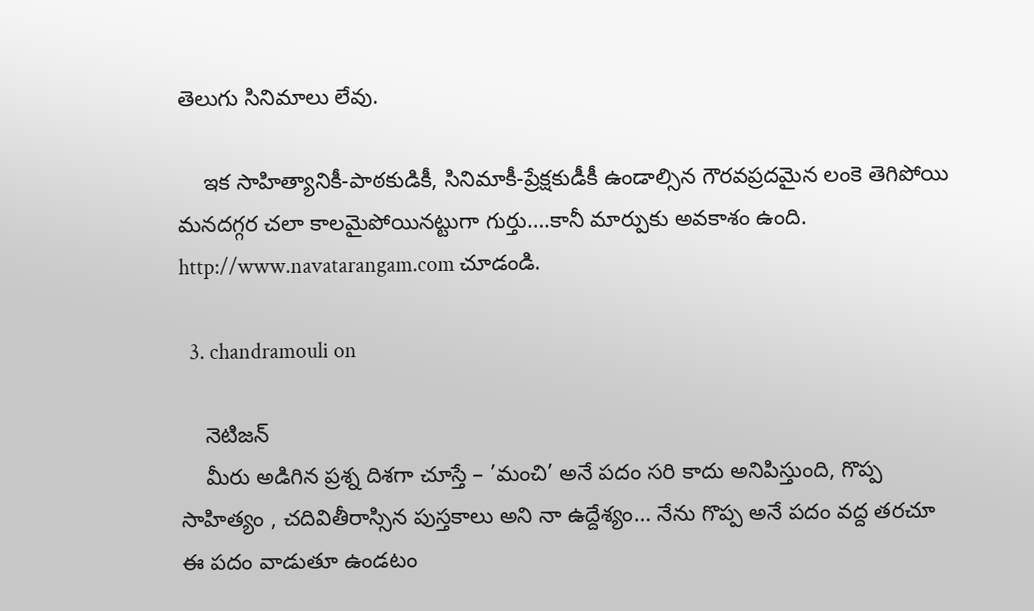తెలుగు సినిమాలు లేవు.

    ఇక సాహిత్యానికీ-పాఠకుడికీ, సినిమాకీ-ప్రేక్షకుడీకీ ఉండాల్సిన గౌరవప్రదమైన లంకె తెగిపోయి మనదగ్గర చలా కాలమైపోయినట్టుగా గుర్తు….కానీ మార్పుకు అవకాశం ఉంది. http://www.navatarangam.com చూడండి.

  3. chandramouli on

    నెటిజన్
    మీరు అడిగిన ప్రశ్న దిశగా చూస్తే – ’మంచి’ అనే పదం సరి కాదు అనిపిస్తుంది, గొప్ప సాహిత్యం , చదివితీరాస్సిన పుస్తకాలు అని నా ఉద్దేశ్యం… నేను గొప్ప అనే పదం వద్ద తరచూ ఈ పదం వాడుతూ ఉండటం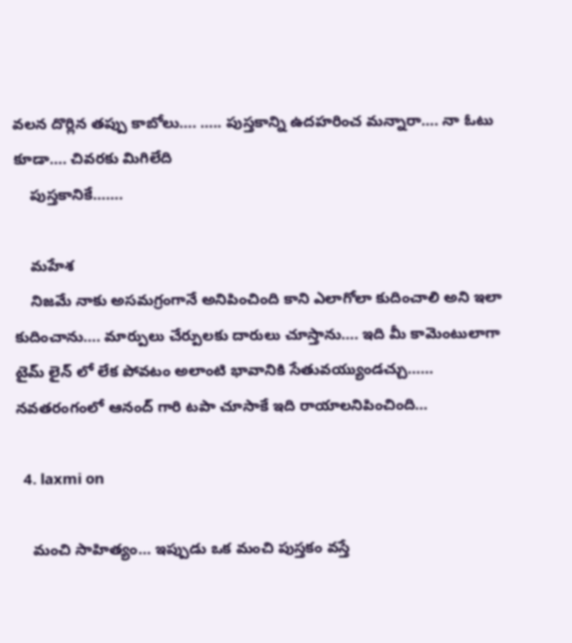వలన దొర్లిన తప్పు కాబోలు…. ….. పుస్తకాన్ని ఉదహరించ మన్నారా…. నా ఓటు కూడా…. చివరకు మిగిలేది
    పుస్తకానికే…….

    మహేశ
    నిజమే నాకు అసమగ్రంగానే అనిపించింది కాని ఎలాగోలా కుదించాలి అని ఇలా కుదించాను…. మార్పులు చేర్పులకు దారులు చూస్తాను…. ఇది మీ కామెంటులాగా టైమ్ లైన్ లో లేక పోవటం అలాంటి భావానికి సేతువయ్యుండచ్చు…… నవతరంగంలో ఆనంద్ గారి టపా చూసాకే ఇది రాయాలనిపించింది…

  4. laxmi on

    మంచి సాహిత్యం… ఇప్పుడు ఒక మంచి పుస్తకం వస్తే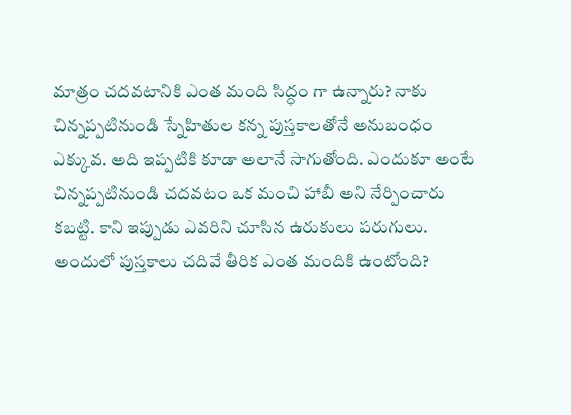మాత్రం చదవటానికి ఎంత మంది సిద్ధం గా ఉన్నారు? నాకు చిన్నప్పటినుండి స్నేహితుల కన్న పుస్తకాలతోనే అనుబంధం ఎక్కువ. అది ఇప్పటికి కూడా అలానే సాగుతోంది. ఎందుకూ అంటే చిన్నప్పటినుండి చదవటం ఒక మంచి హాబీ అని నేర్పించారు కబట్టి. కాని ఇప్పుడు ఎవరిని చూసిన ఉరుకులు పరుగులు. అందులో పుస్తకాలు చదివే తీరిక ఎంత మందికి ఉంటోంది?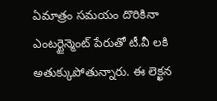ఏమాత్రం సమయం దొరికినా ఎంటర్టైన్మెంట్ పేరుతో టీ.వీ లకి అతుక్కుపోతున్నారు. ఈ లెక్ఖన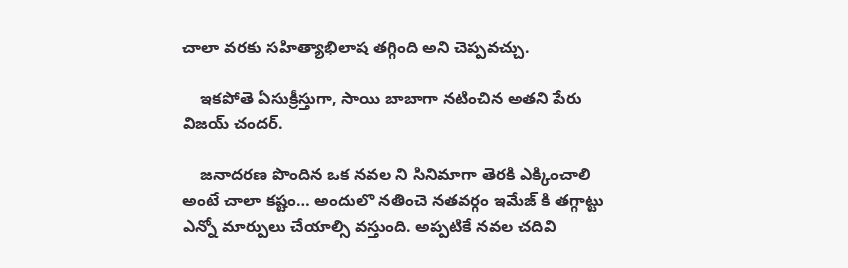చాలా వరకు సహిత్యాభిలాష తగ్గింది అని చెప్పవచ్చు.

    ఇకపోతె ఏసుక్రీస్తుగా, సాయి బాబాగా నటించిన అతని పేరు విజయ్ చందర్.

    జనాదరణ పొందిన ఒక నవల ని సినిమాగా తెరకి ఎక్కించాలి అంటే చాలా కష్టం… అందులొ నతించె నతవర్గం ఇమేజ్ కి తగ్గాట్టు ఎన్నో మార్పులు చేయాల్సి వస్తుంది. అప్పటికే నవల చదివి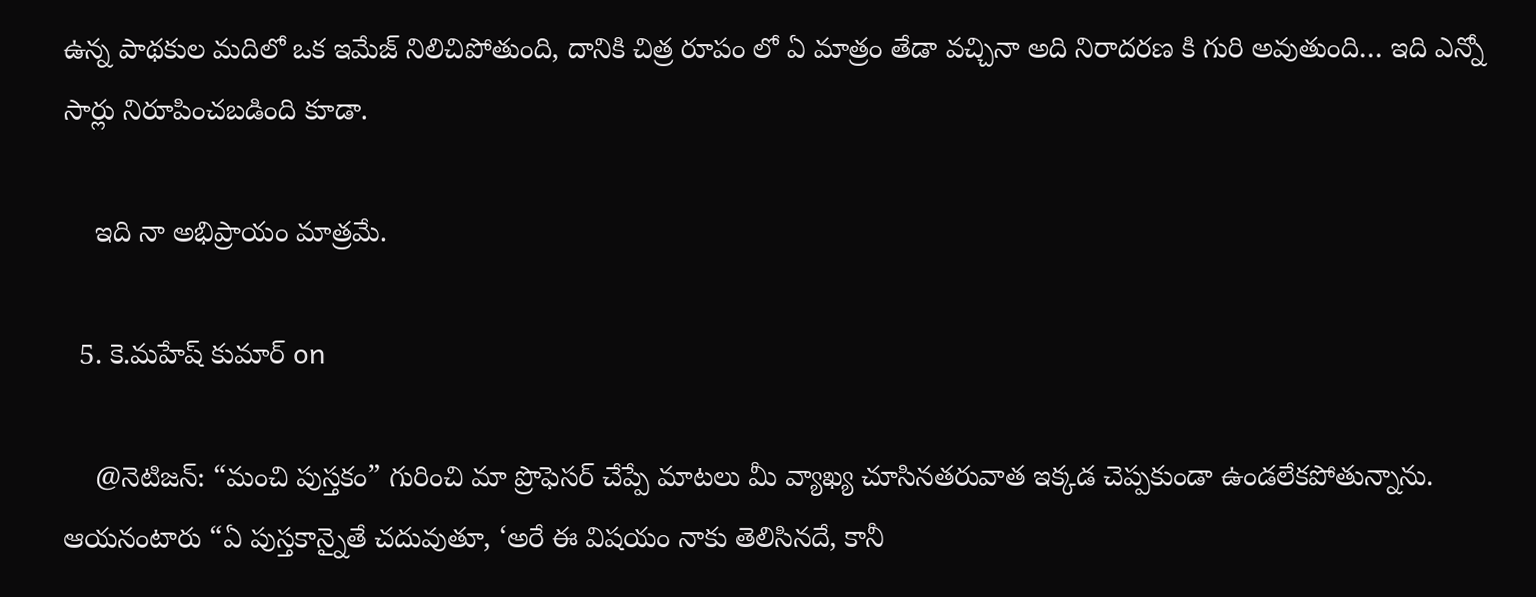ఉన్న పాథకుల మదిలో ఒక ఇమేజ్ నిలిచిపోతుంది, దానికి చిత్ర రూపం లో ఏ మాత్రం తేడా వచ్చినా అది నిరాదరణ కి గురి అవుతుంది… ఇది ఎన్నో సార్లు నిరూపించబడింది కూడా.

    ఇది నా అభిప్రాయం మాత్రమే.

  5. కె.మహేష్ కుమార్ on

    @నెటిజన్: “మంచి పుస్తకం” గురించి మా ప్రొఫెసర్ చేప్పే మాటలు మీ వ్యాఖ్య చూసినతరువాత ఇక్కడ చెప్పకుండా ఉండలేకపోతున్నాను. ఆయనంటారు “ఏ పుస్తకాన్నైతే చదువుతూ, ‘అరే ఈ విషయం నాకు తెలిసినదే, కానీ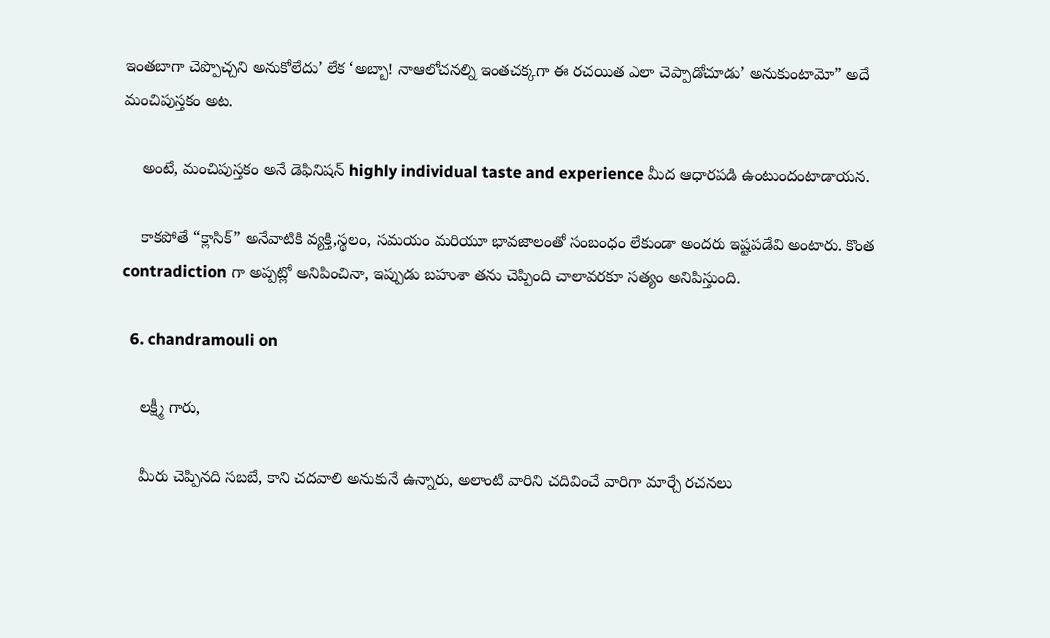ఇంతబాగా చెప్పొచ్చని అనుకోలేదు’ లేక ‘అబ్బా! నాఆలోచనల్ని ఇంతచక్కగా ఈ రచయిత ఎలా చెప్పాడోచూడు’ అనుకుంటామో” అదే మంచిపుస్తకం అట.

    అంటే, మంచిపుస్తకం అనే డెఫినిషన్ highly individual taste and experience మీద ఆధారపడి ఉంటుందంటాడాయన.

    కాకపోతే “క్లాసిక్” అనేవాటికి వ్యక్తి,స్థలం, సమయం మరియూ భావజాలంతో సంబంధం లేకుండా అందరు ఇష్టపడేవి అంటారు. కొంత contradiction గా అప్పట్లో అనిపించినా, ఇప్పుడు బహుశా తను చెప్పింది చాలావరకూ సత్యం అనిపిస్తుంది.

  6. chandramouli on

    లక్ష్మీ గారు,

    మీరు చెప్పినది సబబే, కాని చదవాలి అనుకునే ఉన్నారు, అలాంటి వారిని చదివించే వారిగా మార్చే రచనలు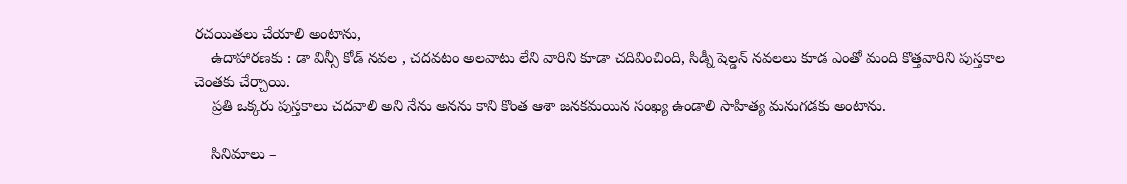రచయితలు చేయాలి అంటాను,
    ఉదాహారణకు : డా విన్సీ కోడ్ నవల , చదవటం అలవాటు లేని వారిని కూడా చదివించింది, సిడ్నీ షెల్డన్ నవలలు కూడ ఎంతో మంది కొత్తవారిని పుస్తకాల చెంతకు చేర్చాయి.
    ప్రతి ఒక్కరు పుస్తకాలు చదవాలి అని నేను అనను కాని కొంత ఆశా జనకమయిన సంఖ్య ఉండాలి సాహిత్య మనుగడకు అంటాను.

    సినిమాలు –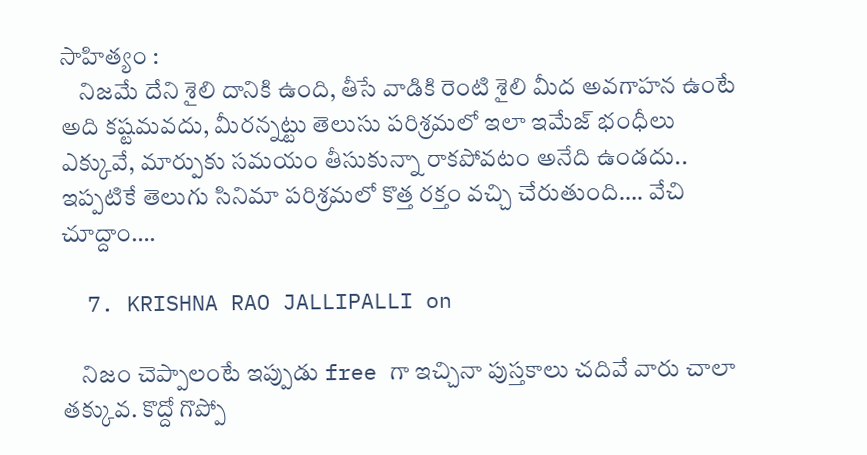సాహిత్యం :
    నిజమే దేని శైలి దానికి ఉంది, తీసే వాడికి రెంటి శైలి మీద అవగాహన ఉంటే అది కష్టమవదు, మీరన్నట్టు తెలుసు పరిశ్రమలో ఇలా ఇమేజ్ భంధీలు ఎక్కువే, మార్పుకు సమయం తీసుకున్నా రాకపోవటం అనేది ఉండదు.. ఇప్పటికే తెలుగు సినిమా పరిశ్రమలో కొత్త రక్తం వచ్చి చేరుతుంది…. వేచి చూద్దాం….

  7. KRISHNA RAO JALLIPALLI on

    నిజం చెప్పాలంటే ఇప్పుడు free గా ఇచ్చినా పుస్తకాలు చదివే వారు చాలా తక్కువ. కొద్దో గొప్పో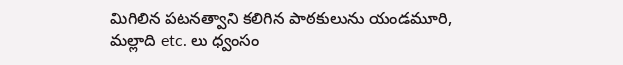మిగిలిన పటనత్వాని కలిగిన పాఠకులును యండమూరి, మల్లాది etc. లు ధ్వంసం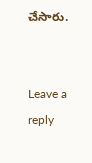చేసారు.


Leave a reply